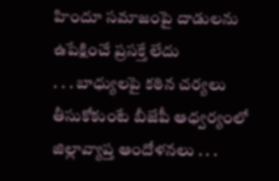హిందూ సమాజంపై దాడులను ఉపేక్షించే ప్రసక్తే లేదు
. . . బాధ్యులపై కఠిన చర్యలు తీసుకోకుంటే బీజేపీ ఆధ్వర్యంలో జిల్లావ్యాప్త ఆందోళనలు . . .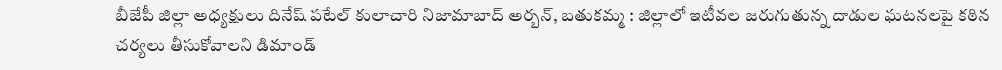బీజేపీ జిల్లా అధ్యక్షులు దినేష్ పటేల్ కులాచారి నిజామాబాద్ అర్బన్, బతుకమ్మ : జిల్లాలో ఇటీవల జరుగుతున్న దాడుల ఘటనలపై కఠిన చర్యలు తీసుకోవాలని డిమాండ్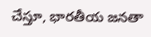చేస్తూ, భారతీయ జనతా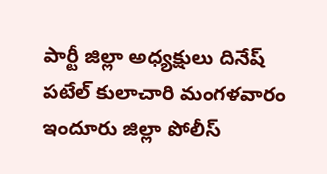పార్టీ జిల్లా అధ్యక్షులు దినేష్ పటేల్ కులాచారి మంగళవారం ఇందూరు జిల్లా పోలీస్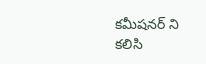కమీషనర్ ని కలిసి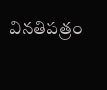వినతిపత్రం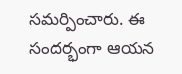సమర్పించారు. ఈ సందర్భంగా ఆయన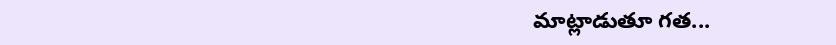మాట్లాడుతూ గత...